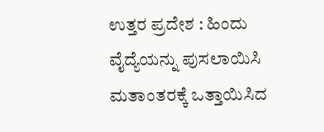ಉತ್ತರ ಪ್ರದೇಶ : ಹಿಂದು ವೈದ್ಯೆಯನ್ನು ಪುಸಲಾಯಿಸಿ ಮತಾಂತರಕ್ಕೆ ಒತ್ತಾಯಿಸಿದ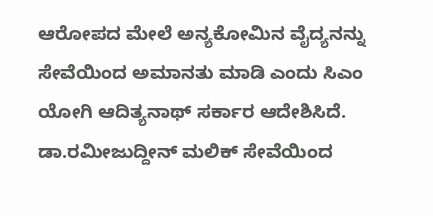ಆರೋಪದ ಮೇಲೆ ಅನ್ಯಕೋಮಿನ ವೈದ್ಯನನ್ನು ಸೇವೆಯಿಂದ ಅಮಾನತು ಮಾಡಿ ಎಂದು ಸಿಎಂ ಯೋಗಿ ಆದಿತ್ಯನಾಥ್ ಸರ್ಕಾರ ಆದೇಶಿಸಿದೆ.
ಡಾ.ರಮೀಜುದ್ದೀನ್ ಮಲಿಕ್ ಸೇವೆಯಿಂದ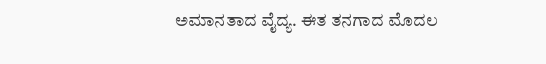ಅಮಾನತಾದ ವೈದ್ಯ. ಈತ ತನಗಾದ ಮೊದಲ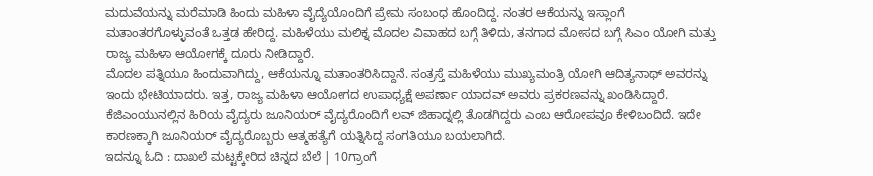ಮದುವೆಯನ್ನು ಮರೆಮಾಡಿ ಹಿಂದು ಮಹಿಳಾ ವೈದ್ಯೆಯೊಂದಿಗೆ ಪ್ರೇಮ ಸಂಬಂಧ ಹೊಂದಿದ್ದ. ನಂತರ ಆಕೆಯನ್ನು ಇಸ್ಲಾಂಗೆ ಮತಾಂತರಗೊಳ್ಳುವಂತೆ ಒತ್ತಡ ಹೇರಿದ್ದ. ಮಹಿಳೆಯು ಮಲಿಕ್ನ ಮೊದಲ ವಿವಾಹದ ಬಗ್ಗೆ ತಿಳಿದು, ತನಗಾದ ಮೋಸದ ಬಗ್ಗೆ ಸಿಎಂ ಯೋಗಿ ಮತ್ತು ರಾಜ್ಯ ಮಹಿಳಾ ಆಯೋಗಕ್ಕೆ ದೂರು ನೀಡಿದ್ದಾರೆ.
ಮೊದಲ ಪತ್ನಿಯೂ ಹಿಂದುವಾಗಿದ್ದು, ಆಕೆಯನ್ನೂ ಮತಾಂತರಿಸಿದ್ದಾನೆ. ಸಂತ್ರಸ್ತೆ ಮಹಿಳೆಯು ಮುಖ್ಯಮಂತ್ರಿ ಯೋಗಿ ಆದಿತ್ಯನಾಥ್ ಅವರನ್ನು ಇಂದು ಭೇಟಿಯಾದರು. ಇತ್ತ, ರಾಜ್ಯ ಮಹಿಳಾ ಆಯೋಗದ ಉಪಾಧ್ಯಕ್ಷೆ ಅಪರ್ಣಾ ಯಾದವ್ ಅವರು ಪ್ರಕರಣವನ್ನು ಖಂಡಿಸಿದ್ದಾರೆ. ಕೆಜಿಎಂಯುನಲ್ಲಿನ ಹಿರಿಯ ವೈದ್ಯರು ಜೂನಿಯರ್ ವೈದ್ಯರೊಂದಿಗೆ ಲವ್ ಜಿಹಾದ್ನಲ್ಲಿ ತೊಡಗಿದ್ದರು ಎಂಬ ಆರೋಪವೂ ಕೇಳಿಬಂದಿದೆ. ಇದೇ ಕಾರಣಕ್ಕಾಗಿ ಜೂನಿಯರ್ ವೈದ್ಯರೊಬ್ಬರು ಆತ್ಮಹತ್ಯೆಗೆ ಯತ್ನಿಸಿದ್ದ ಸಂಗತಿಯೂ ಬಯಲಾಗಿದೆ.
ಇದನ್ನೂ ಓದಿ : ದಾಖಲೆ ಮಟ್ಟಕ್ಕೇರಿದ ಚಿನ್ನದ ಬೆಲೆ | 10ಗ್ರಾಂಗೆ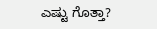ಎಷ್ಟು ಗೊತ್ತಾ?